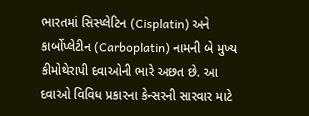ભારતમાં સિસ્પ્લેટિન (Cisplatin) અને કાર્બોપ્લેટીન (Carboplatin) નામની બે મુખ્ય કીમોથેરાપી દવાઓની ભારે અછત છે. આ દવાઓ વિવિધ પ્રકારના કેન્સરની સારવાર માટે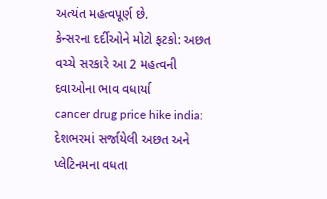અત્યંત મહત્વપૂર્ણ છે.
કેન્સરના દર્દીઓને મોટો ફટકો: અછત વચ્ચે સરકારે આ 2 મહત્વની દવાઓના ભાવ વધાર્યા
cancer drug price hike india: દેશભરમાં સર્જાયેલી અછત અને પ્લેટિનમના વધતા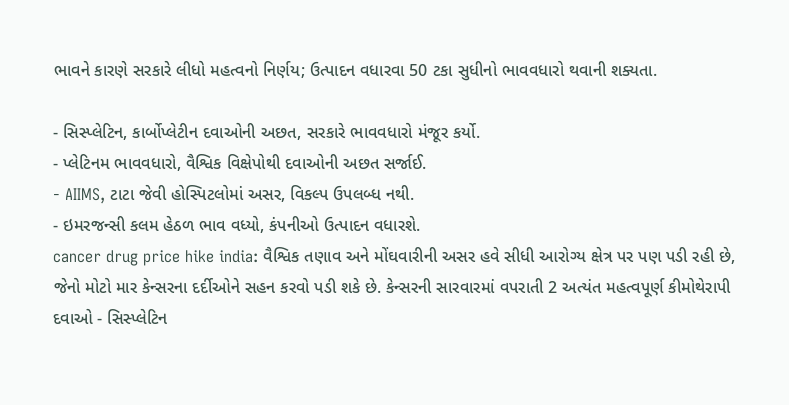ભાવને કારણે સરકારે લીધો મહત્વનો નિર્ણય; ઉત્પાદન વધારવા 50 ટકા સુધીનો ભાવવધારો થવાની શક્યતા.

- સિસ્પ્લેટિન, કાર્બોપ્લેટીન દવાઓની અછત, સરકારે ભાવવધારો મંજૂર કર્યો.
- પ્લેટિનમ ભાવવધારો, વૈશ્વિક વિક્ષેપોથી દવાઓની અછત સર્જાઈ.
- AIIMS, ટાટા જેવી હોસ્પિટલોમાં અસર, વિકલ્પ ઉપલબ્ધ નથી.
- ઇમરજન્સી કલમ હેઠળ ભાવ વધ્યો, કંપનીઓ ઉત્પાદન વધારશે.
cancer drug price hike india: વૈશ્વિક તણાવ અને મોંઘવારીની અસર હવે સીધી આરોગ્ય ક્ષેત્ર પર પણ પડી રહી છે, જેનો મોટો માર કેન્સરના દર્દીઓને સહન કરવો પડી શકે છે. કેન્સરની સારવારમાં વપરાતી 2 અત્યંત મહત્વપૂર્ણ કીમોથેરાપી દવાઓ - સિસ્પ્લેટિન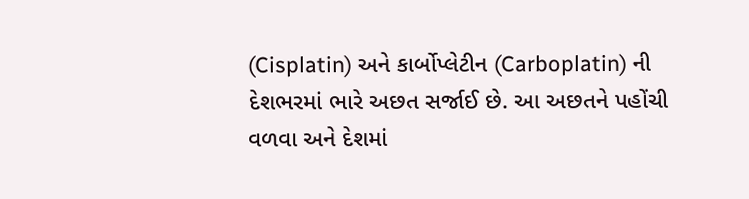(Cisplatin) અને કાર્બોપ્લેટીન (Carboplatin) ની દેશભરમાં ભારે અછત સર્જાઈ છે. આ અછતને પહોંચી વળવા અને દેશમાં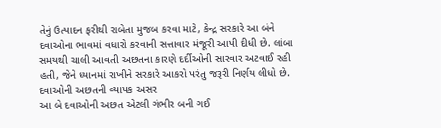તેનું ઉત્પાદન ફરીથી રાબેતા મુજબ કરવા માટે, કેન્દ્ર સરકારે આ બંને દવાઓના ભાવમાં વધારો કરવાની સત્તાવાર મંજૂરી આપી દીધી છે. લાંબા સમયથી ચાલી આવતી અછતના કારણે દર્દીઓની સારવાર અટવાઈ રહી હતી, જેને ધ્યાનમાં રાખીને સરકારે આકરો પરંતુ જરૂરી નિર્ણય લીધો છે.
દવાઓની અછતની વ્યાપક અસર
આ બે દવાઓની અછત એટલી ગંભીર બની ગઈ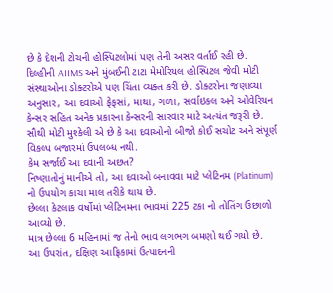છે કે દેશની ટોચની હોસ્પિટલોમાં પણ તેની અસર વર્તાઈ રહી છે. દિલ્હીની AIIMS અને મુંબઈની ટાટા મેમોરિયલ હોસ્પિટલ જેવી મોટી સંસ્થાઓના ડોક્ટરોએ પણ ચિંતા વ્યક્ત કરી છે. ડોક્ટરોના જણાવ્યા અનુસાર, આ દવાઓ ફેફસાં, માથા, ગળા, સર્વાઇકલ અને ઓવેરિયન કેન્સર સહિત અનેક પ્રકારના કેન્સરની સારવાર માટે અત્યંત જરૂરી છે. સૌથી મોટી મુશ્કેલી એ છે કે આ દવાઓનો બીજો કોઈ સચોટ અને સંપૂર્ણ વિકલ્પ બજારમાં ઉપલબ્ધ નથી.
કેમ સર્જાઈ આ દવાની અછત?
નિષ્ણાતોનું માનીએ તો, આ દવાઓ બનાવવા માટે પ્લેટિનમ (Platinum) નો ઉપયોગ કાચા માલ તરીકે થાય છે.
છેલ્લા કેટલાક વર્ષોમાં પ્લેટિનમના ભાવમાં 225 ટકા નો તોતિંગ ઉછાળો આવ્યો છે.
માત્ર છેલ્લા 6 મહિનામાં જ તેનો ભાવ લગભગ બમણો થઈ ગયો છે.
આ ઉપરાંત, દક્ષિણ આફ્રિકામાં ઉત્પાદનની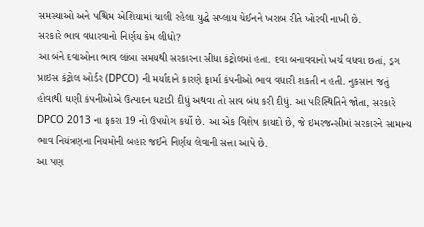સમસ્યાઓ અને પશ્ચિમ એશિયામાં ચાલી રહેલા યુદ્ધે સપ્લાય ચેઈનને ખરાબ રીતે ખોરવી નાખી છે.
સરકારે ભાવ વધારવાનો નિર્ણય કેમ લીધો?
આ બંને દવાઓના ભાવ લાંબા સમયથી સરકારના સીધા કંટ્રોલમાં હતા. દવા બનાવવાનો ખર્ચ વધવા છતાં, ડ્રગ પ્રાઇસ કંટ્રોલ ઓર્ડર (DPCO) ની મર્યાદાને કારણે ફાર્મા કંપનીઓ ભાવ વધારી શકતી ન હતી. નુકસાન જતું હોવાથી ઘણી કંપનીઓએ ઉત્પાદન ઘટાડી દીધું અથવા તો સાવ બંધ કરી દીધું. આ પરિસ્થિતિને જોતા, સરકારે DPCO 2013 ના ફકરા 19 નો ઉપયોગ કર્યો છે. આ એક વિશેષ કાયદો છે, જે ઇમરજન્સીમાં સરકારને સામાન્ય ભાવ નિયંત્રણના નિયમોની બહાર જઈને નિર્ણય લેવાની સત્તા આપે છે.
આ પણ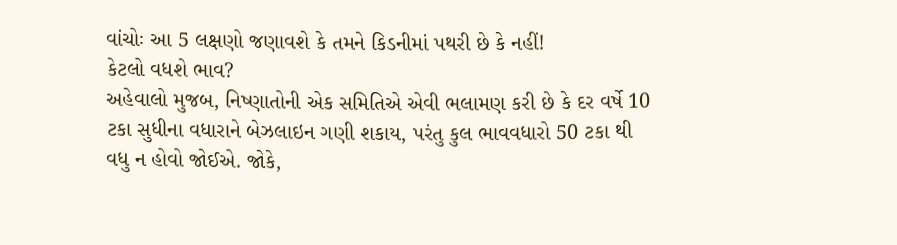વાંચોઃ આ 5 લક્ષણો જણાવશે કે તમને કિડનીમાં પથરી છે કે નહીં!
કેટલો વધશે ભાવ?
અહેવાલો મુજબ, નિષ્ણાતોની એક સમિતિએ એવી ભલામણ કરી છે કે દર વર્ષે 10 ટકા સુધીના વધારાને બેઝલાઇન ગણી શકાય, પરંતુ કુલ ભાવવધારો 50 ટકા થી વધુ ન હોવો જોઈએ. જોકે,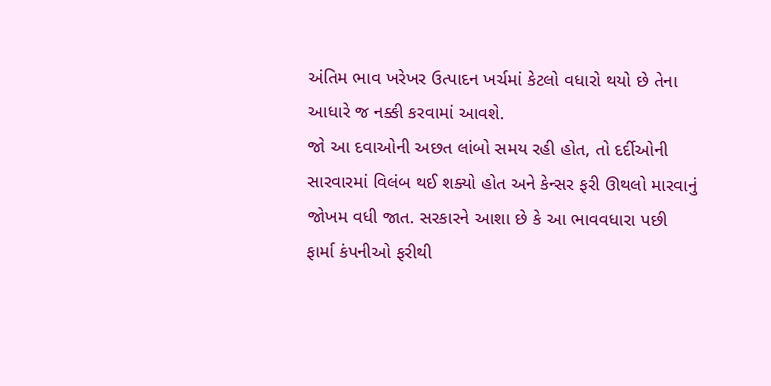અંતિમ ભાવ ખરેખર ઉત્પાદન ખર્ચમાં કેટલો વધારો થયો છે તેના આધારે જ નક્કી કરવામાં આવશે.
જો આ દવાઓની અછત લાંબો સમય રહી હોત, તો દર્દીઓની સારવારમાં વિલંબ થઈ શક્યો હોત અને કેન્સર ફરી ઊથલો મારવાનું જોખમ વધી જાત. સરકારને આશા છે કે આ ભાવવધારા પછી ફાર્મા કંપનીઓ ફરીથી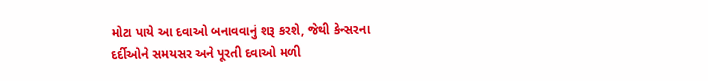મોટા પાયે આ દવાઓ બનાવવાનું શરૂ કરશે, જેથી કેન્સરના દર્દીઓને સમયસર અને પૂરતી દવાઓ મળી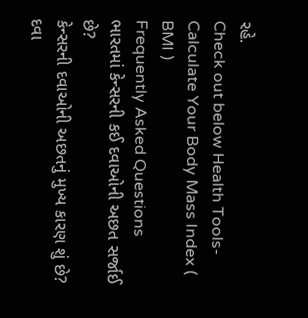રહે.
Check out below Health Tools-
Calculate Your Body Mass Index ( BMI )
Frequently Asked Questions
ભારતમાં કેન્સરની કઈ દવાઓની અછત સર્જાઈ છે?
કેન્સરની દવાઓની અછતનું મુખ્ય કારણ શું છે?
દવા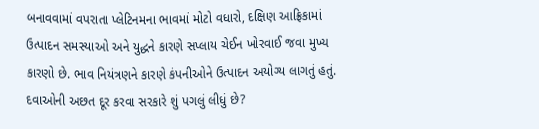બનાવવામાં વપરાતા પ્લેટિનમના ભાવમાં મોટો વધારો, દક્ષિણ આફ્રિકામાં ઉત્પાદન સમસ્યાઓ અને યુદ્ધને કારણે સપ્લાય ચેઈન ખોરવાઈ જવા મુખ્ય કારણો છે. ભાવ નિયંત્રણને કારણે કંપનીઓને ઉત્પાદન અયોગ્ય લાગતું હતું.
દવાઓની અછત દૂર કરવા સરકારે શું પગલું લીધું છે?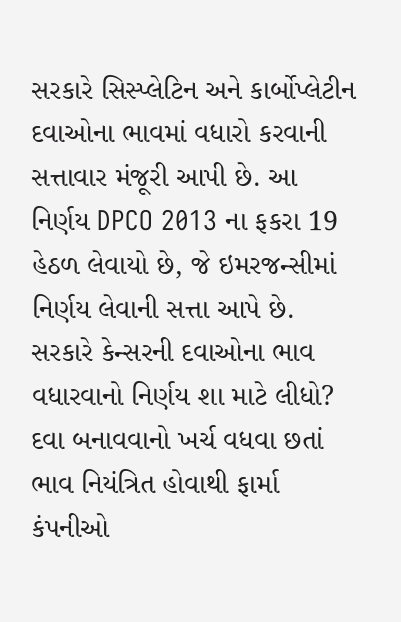સરકારે સિસ્પ્લેટિન અને કાર્બોપ્લેટીન દવાઓના ભાવમાં વધારો કરવાની સત્તાવાર મંજૂરી આપી છે. આ નિર્ણય DPCO 2013 ના ફકરા 19 હેઠળ લેવાયો છે, જે ઇમરજન્સીમાં નિર્ણય લેવાની સત્તા આપે છે.
સરકારે કેન્સરની દવાઓના ભાવ વધારવાનો નિર્ણય શા માટે લીધો?
દવા બનાવવાનો ખર્ચ વધવા છતાં ભાવ નિયંત્રિત હોવાથી ફાર્મા કંપનીઓ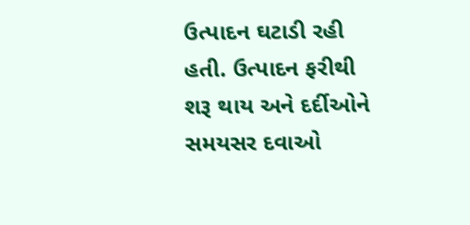ઉત્પાદન ઘટાડી રહી હતી. ઉત્પાદન ફરીથી શરૂ થાય અને દર્દીઓને સમયસર દવાઓ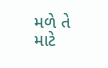મળે તે માટે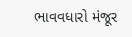ભાવવધારો મંજૂર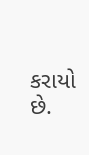કરાયો છે.